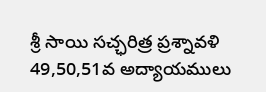శ్రీ సాయి సచ్ఛరిత్ర ప్రశ్నావళి
49,50,51వ అద్యాయములు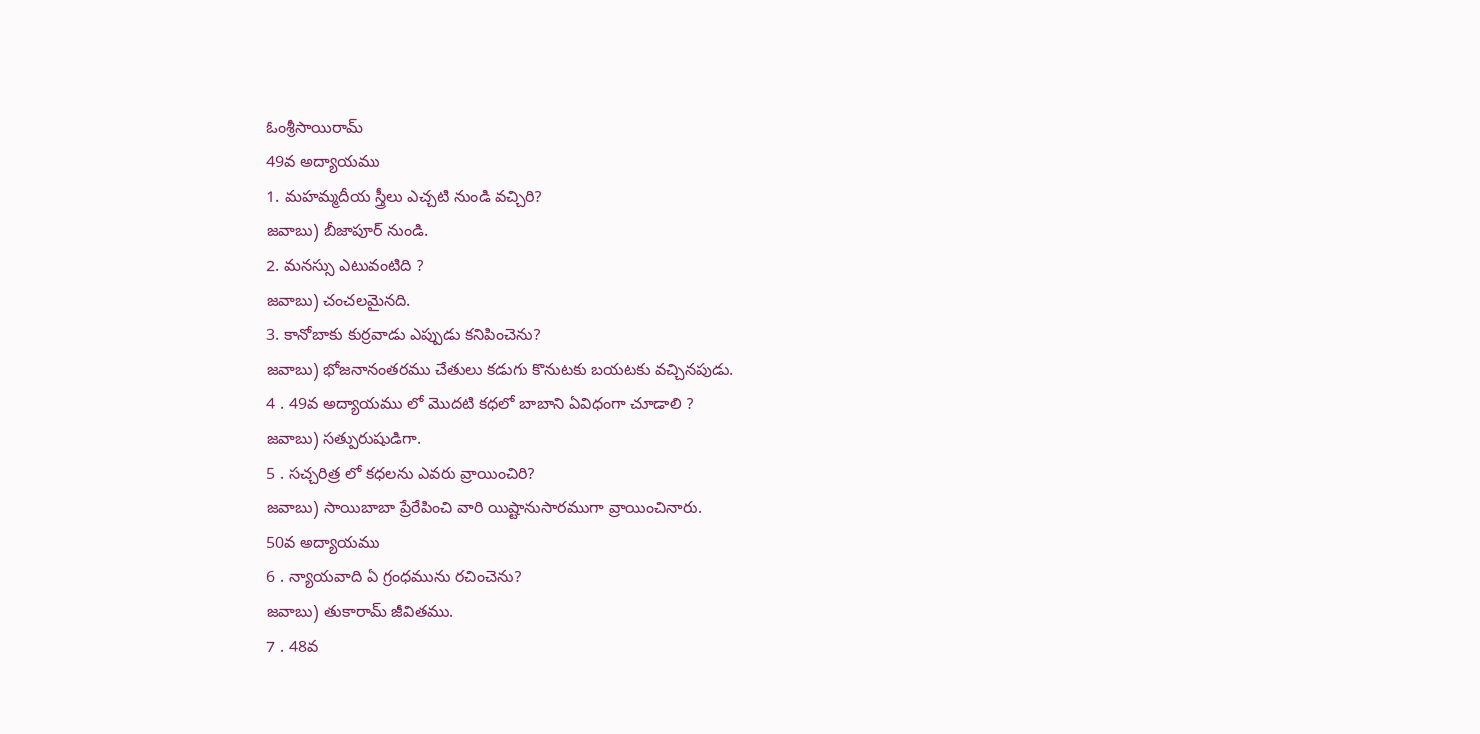ఓంశ్రీసాయిరామ్
49వ అద్యాయము
1. మహమ్మదీయ స్త్రీలు ఎచ్చటి నుండి వచ్చిరి?
జవాబు) బీజాపూర్ నుండి.
2. మనస్సు ఎటువంటిది ?
జవాబు) చంచలమైనది.
3. కానోబాకు కుర్రవాడు ఎప్పుడు కనిపించెను?
జవాబు) భోజనానంతరము చేతులు కడుగు కొనుటకు బయటకు వచ్చినపుడు.
4 . 49వ అద్యాయము లో మొదటి కధలో బాబాని ఏవిధంగా చూడాలి ?
జవాబు) సత్పురుషుడిగా.
5 . సచ్చరిత్ర లో కధలను ఎవరు వ్రాయించిరి?
జవాబు) సాయిబాబా ప్రేరేపించి వారి యిష్టానుసారముగా వ్రాయించినారు.
50వ అద్యాయము
6 . న్యాయవాది ఏ గ్రంధమును రచించెను?
జవాబు) తుకారామ్ జీవితము.
7 . 48వ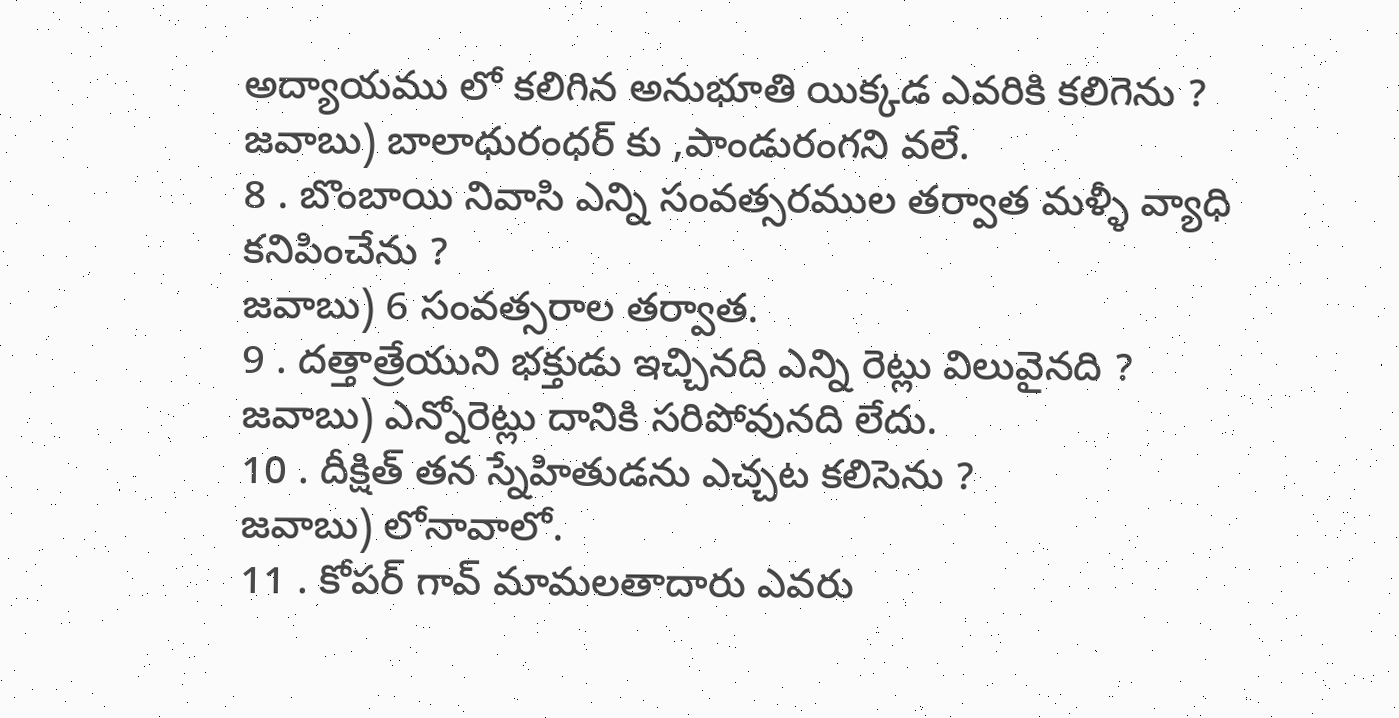అద్యాయము లో కలిగిన అనుభూతి యిక్కడ ఎవరికి కలిగెను ?
జవాబు) బాలాధురంధర్ కు ,పాండురంగని వలే.
8 . బొంబాయి నివాసి ఎన్ని సంవత్సరముల తర్వాత మళ్ళీ వ్యాధి కనిపించేను ?
జవాబు) 6 సంవత్సరాల తర్వాత.
9 . దత్తాత్రేయుని భక్తుడు ఇచ్చినది ఎన్ని రెట్లు విలువైనది ?
జవాబు) ఎన్నోరెట్లు దానికి సరిపోవునది లేదు.
10 . దీక్షిత్ తన స్నేహితుడను ఎచ్చట కలిసెను ?
జవాబు) లోనావాలో.
11 . కోపర్ గావ్ మామలతాదారు ఎవరు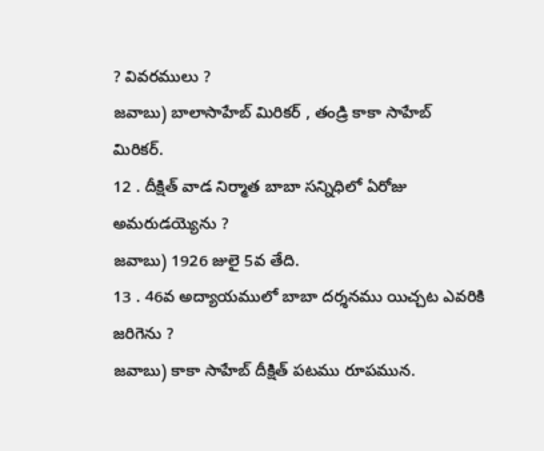? వివరములు ?
జవాబు) బాలాసాహేబ్ మిరికర్ , తండ్రి కాకా సాహేబ్ మిరికర్.
12 . దీక్షిత్ వాడ నిర్మాత బాబా సన్నిధిలో ఏరోజు అమరుడయ్యెను ?
జవాబు) 1926 జులై 5వ తేది.
13 . 46వ అద్యాయములో బాబా దర్శనము యిచ్చట ఎవరికి జరిగెను ?
జవాబు) కాకా సాహేబ్ దీక్షిత్ పటము రూపమున.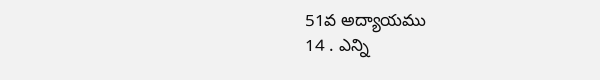51వ అద్యాయము
14 . ఎన్ని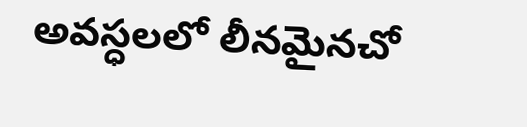అవస్ధలలో లీనమైనచో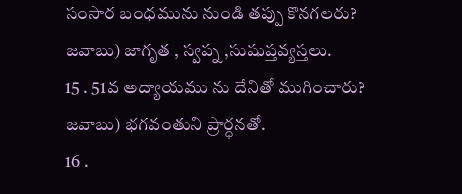సంసార బంధమును నుండి తప్పు కొనగలరు?
జవాబు) జాగృత , స్వప్న ,సుషుప్తవ్యస్తలు.
15 . 51వ అద్యాయము ను దేనితో ముగించారు?
జవాబు) భగవంతుని ప్రార్ధనతో.
16 .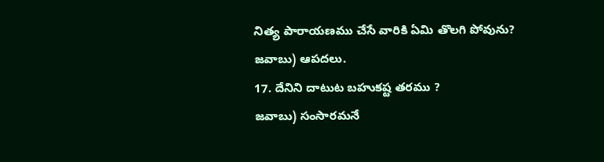నిత్య పారాయణము చేసే వారికి ఏమి తొలగి పోవును?
జవాబు) ఆపదలు.
17. దేనిని దాటుట బహుకష్ట తరము ?
జవాబు) సంసారమనే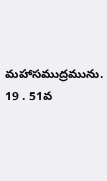మహాసముద్రమును.
19 . 51వ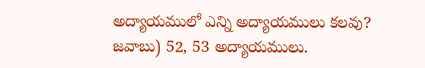అద్యాయములో ఎన్ని అద్యాయములు కలవు?
జవాబు) 52, 53 అద్యాయములు.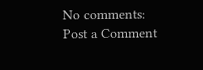No comments:
Post a Comment